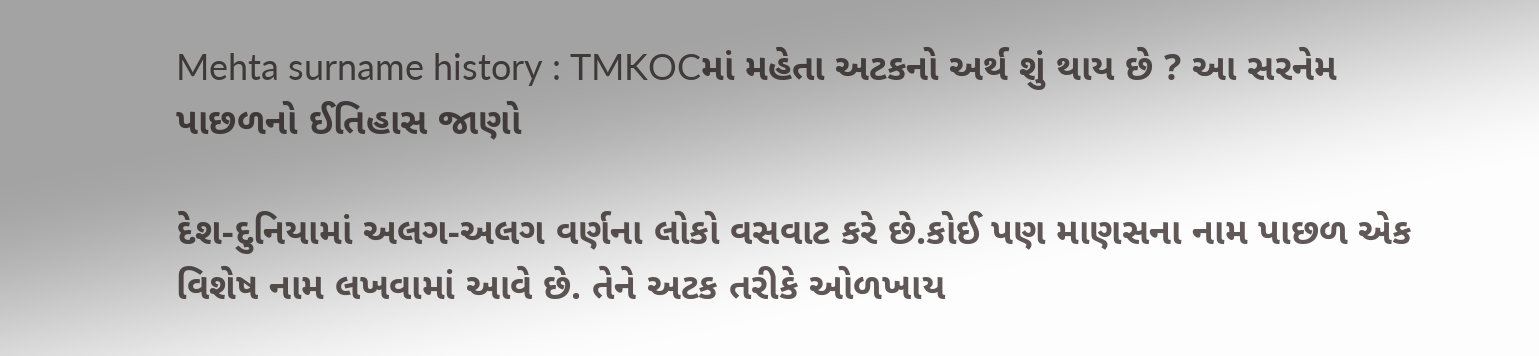Mehta surname history : TMKOCમાં મહેતા અટકનો અર્થ શું થાય છે ? આ સરનેમ પાછળનો ઈતિહાસ જાણો

દેશ-દુનિયામાં અલગ-અલગ વર્ણના લોકો વસવાટ કરે છે.કોઈ પણ માણસના નામ પાછળ એક વિશેષ નામ લખવામાં આવે છે. તેને અટક તરીકે ઓળખાય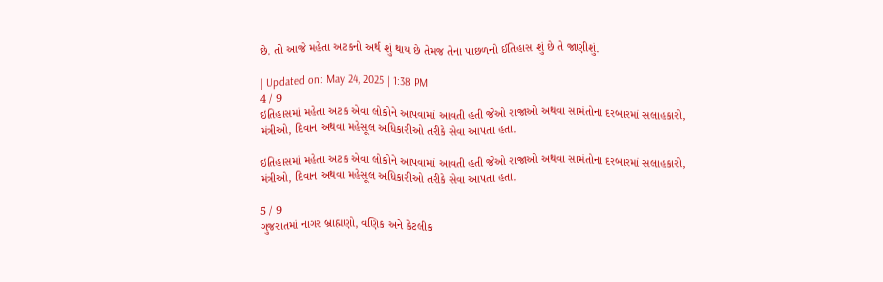છે. તો આજે મહેતા અટકનો અર્થ શું થાય છે તેમજ તેના પાછળનો ઈતિહાસ શું છે તે જાણીશું.

| Updated on: May 24, 2025 | 1:38 PM
4 / 9
ઇતિહાસમાં મહેતા અટક એવા લોકોને આપવામાં આવતી હતી જેઓ રાજાઓ અથવા સામંતોના દરબારમાં સલાહકારો, મંત્રીઓ, દિવાન અથવા મહેસૂલ અધિકારીઓ તરીકે સેવા આપતા હતા.

ઇતિહાસમાં મહેતા અટક એવા લોકોને આપવામાં આવતી હતી જેઓ રાજાઓ અથવા સામંતોના દરબારમાં સલાહકારો, મંત્રીઓ, દિવાન અથવા મહેસૂલ અધિકારીઓ તરીકે સેવા આપતા હતા.

5 / 9
ગુજરાતમાં નાગર બ્રાહ્મણો, વણિક અને કેટલીક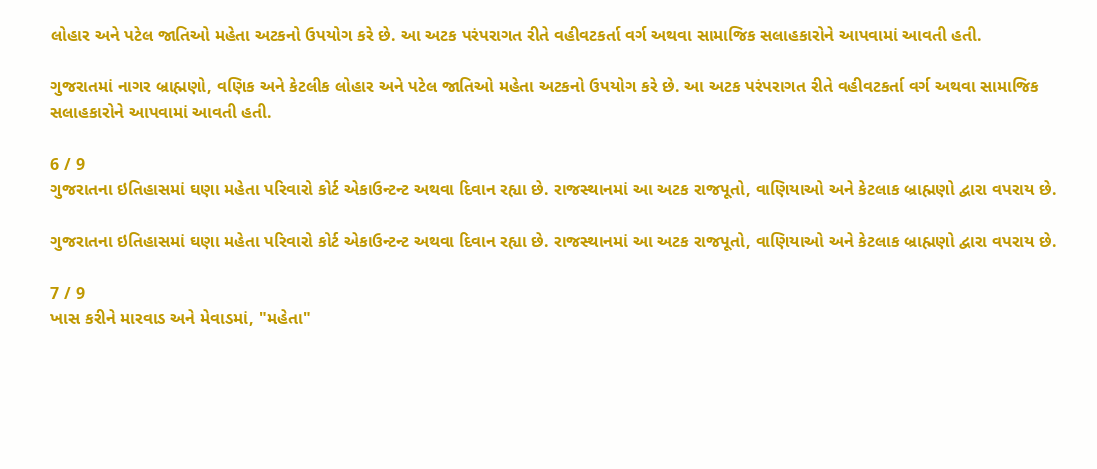લોહાર અને પટેલ જાતિઓ મહેતા અટકનો ઉપયોગ કરે છે. આ અટક પરંપરાગત રીતે વહીવટકર્તા વર્ગ અથવા સામાજિક સલાહકારોને આપવામાં આવતી હતી.

ગુજરાતમાં નાગર બ્રાહ્મણો, વણિક અને કેટલીક લોહાર અને પટેલ જાતિઓ મહેતા અટકનો ઉપયોગ કરે છે. આ અટક પરંપરાગત રીતે વહીવટકર્તા વર્ગ અથવા સામાજિક સલાહકારોને આપવામાં આવતી હતી.

6 / 9
ગુજરાતના ઇતિહાસમાં ઘણા મહેતા પરિવારો કોર્ટ એકાઉન્ટન્ટ અથવા દિવાન રહ્યા છે. રાજસ્થાનમાં આ અટક રાજપૂતો, વાણિયાઓ અને કેટલાક બ્રાહ્મણો દ્વારા વપરાય છે.

ગુજરાતના ઇતિહાસમાં ઘણા મહેતા પરિવારો કોર્ટ એકાઉન્ટન્ટ અથવા દિવાન રહ્યા છે. રાજસ્થાનમાં આ અટક રાજપૂતો, વાણિયાઓ અને કેટલાક બ્રાહ્મણો દ્વારા વપરાય છે.

7 / 9
ખાસ કરીને મારવાડ અને મેવાડમાં, "મહેતા"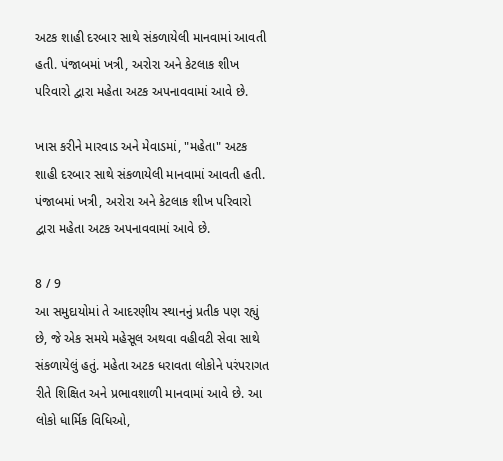અટક શાહી દરબાર સાથે સંકળાયેલી માનવામાં આવતી હતી. પંજાબમાં ખત્રી, અરોરા અને કેટલાક શીખ પરિવારો દ્વારા મહેતા અટક અપનાવવામાં આવે છે.

ખાસ કરીને મારવાડ અને મેવાડમાં, "મહેતા" અટક શાહી દરબાર સાથે સંકળાયેલી માનવામાં આવતી હતી. પંજાબમાં ખત્રી, અરોરા અને કેટલાક શીખ પરિવારો દ્વારા મહેતા અટક અપનાવવામાં આવે છે.

8 / 9
આ સમુદાયોમાં તે આદરણીય સ્થાનનું પ્રતીક પણ રહ્યું છે, જે એક સમયે મહેસૂલ અથવા વહીવટી સેવા સાથે સંકળાયેલું હતું. મહેતા અટક ધરાવતા લોકોને પરંપરાગત રીતે શિક્ષિત અને પ્રભાવશાળી માનવામાં આવે છે. આ લોકો ધાર્મિક વિધિઓ,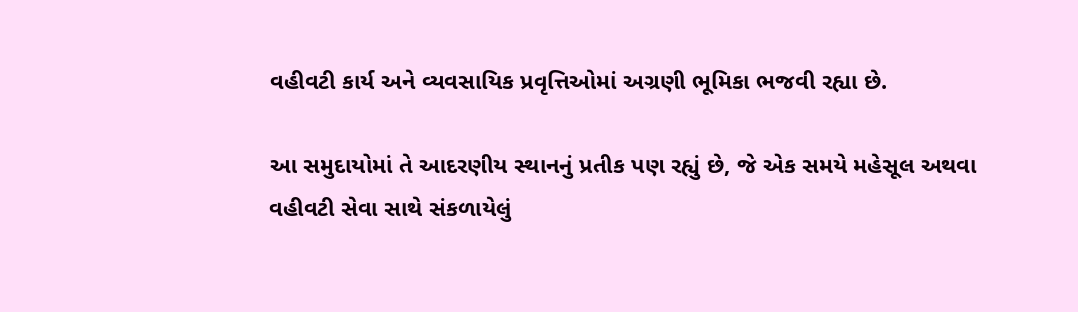વહીવટી કાર્ય અને વ્યવસાયિક પ્રવૃત્તિઓમાં અગ્રણી ભૂમિકા ભજવી રહ્યા છે.

આ સમુદાયોમાં તે આદરણીય સ્થાનનું પ્રતીક પણ રહ્યું છે, જે એક સમયે મહેસૂલ અથવા વહીવટી સેવા સાથે સંકળાયેલું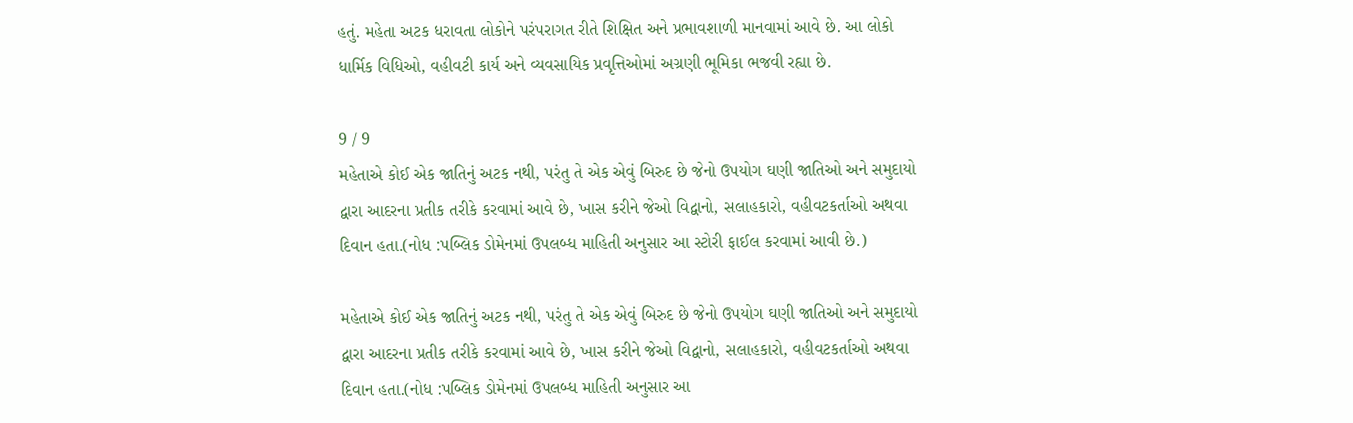હતું. મહેતા અટક ધરાવતા લોકોને પરંપરાગત રીતે શિક્ષિત અને પ્રભાવશાળી માનવામાં આવે છે. આ લોકો ધાર્મિક વિધિઓ, વહીવટી કાર્ય અને વ્યવસાયિક પ્રવૃત્તિઓમાં અગ્રણી ભૂમિકા ભજવી રહ્યા છે.

9 / 9
મહેતાએ કોઈ એક જાતિનું અટક નથી, પરંતુ તે એક એવું બિરુદ છે જેનો ઉપયોગ ઘણી જાતિઓ અને સમુદાયો દ્વારા આદરના પ્રતીક તરીકે કરવામાં આવે છે, ખાસ કરીને જેઓ વિદ્વાનો, સલાહકારો, વહીવટકર્તાઓ અથવા દિવાન હતા.(નોધ :પબ્લિક ડોમેનમાં ઉપલબ્ધ માહિતી અનુસાર આ સ્ટોરી ફાઈલ કરવામાં આવી છે.)

મહેતાએ કોઈ એક જાતિનું અટક નથી, પરંતુ તે એક એવું બિરુદ છે જેનો ઉપયોગ ઘણી જાતિઓ અને સમુદાયો દ્વારા આદરના પ્રતીક તરીકે કરવામાં આવે છે, ખાસ કરીને જેઓ વિદ્વાનો, સલાહકારો, વહીવટકર્તાઓ અથવા દિવાન હતા.(નોધ :પબ્લિક ડોમેનમાં ઉપલબ્ધ માહિતી અનુસાર આ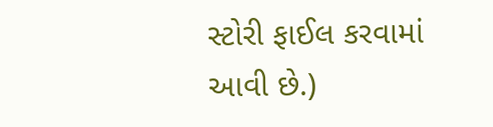સ્ટોરી ફાઈલ કરવામાં આવી છે.)